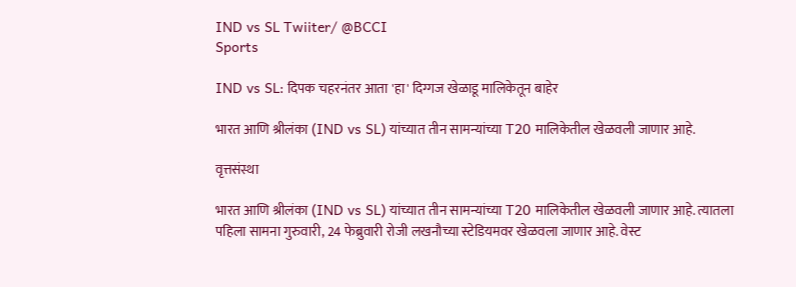IND vs SL Twiiter/ @BCCI
Sports

IND vs SL: दिपक चहरनंतर आता 'हा' दिग्गज खेळाडू मालिकेतून बाहेर

भारत आणि श्रीलंका (IND vs SL) यांच्यात तीन सामन्यांच्या T20 मालिकेतील खेळवली जाणार आहे.

वृत्तसंस्था

भारत आणि श्रीलंका (IND vs SL) यांच्यात तीन सामन्यांच्या T20 मालिकेतील खेळवली जाणार आहे. त्यातला पहिला सामना गुरुवारी, 24 फेब्रुवारी रोजी लखनौच्या स्टेडियमवर खेळवला जाणार आहे. वेस्ट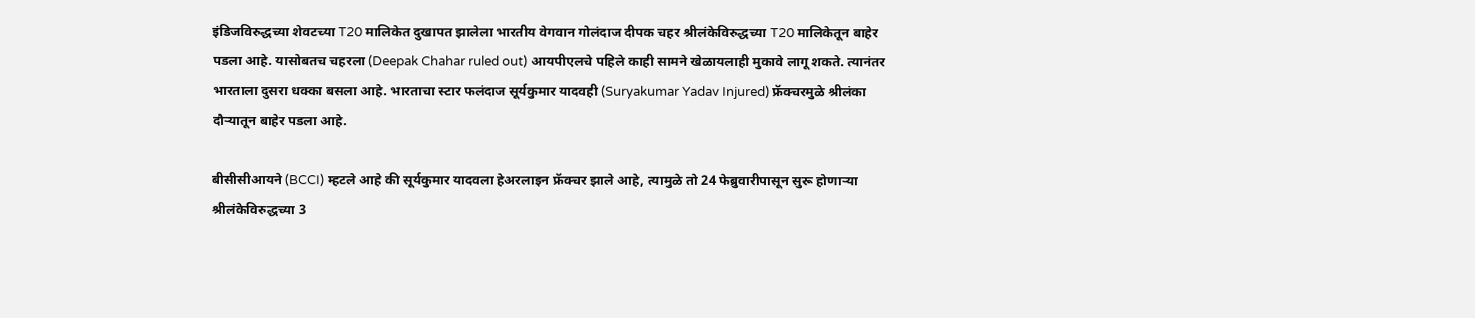इंडिजविरुद्धच्या शेवटच्या T20 मालिकेत दुखापत झालेला भारतीय वेगवान गोलंदाज दीपक चहर श्रीलंकेविरुद्धच्या T20 मालिकेतून बाहेर पडला आहे. यासोबतच चहरला (Deepak Chahar ruled out) आयपीएलचे पहिले काही सामने खेळायलाही मुकावे लागू शकते. त्यानंतर भारताला दुसरा धक्का बसला आहे. भारताचा स्टार फलंदाज सूर्यकुमार यादवही (Suryakumar Yadav Injured) फ्रॅक्चरमुळे श्रीलंका दौऱ्यातून बाहेर पडला आहे.

बीसीसीआयने (BCCI) म्हटले आहे की सूर्यकुमार यादवला हेअरलाइन फ्रॅक्चर झाले आहे, त्यामुळे तो 24 फेब्रुवारीपासून सुरू होणाऱ्या श्रीलंकेविरुद्धच्या 3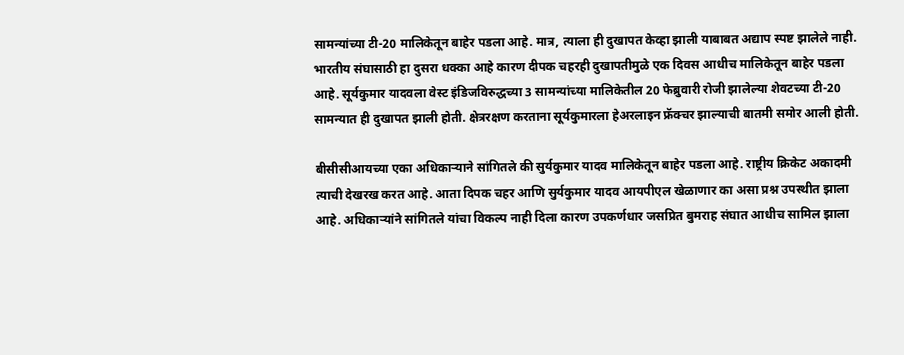सामन्यांच्या टी-20 मालिकेतून बाहेर पडला आहे. मात्र, त्याला ही दुखापत केव्हा झाली याबाबत अद्याप स्पष्ट झालेले नाही. भारतीय संघासाठी हा दुसरा धक्का आहे कारण दीपक चहरही दुखापतीमुळे एक दिवस आधीच मालिकेतून बाहेर पडला आहे. सूर्यकुमार यादवला वेस्ट इंडिजविरुद्धच्या 3 सामन्यांच्या मालिकेतील 20 फेब्रुवारी रोजी झालेल्या शेवटच्या टी-20 सामन्यात ही दुखापत झाली होती. क्षेत्ररक्षण करताना सूर्यकुमारला हेअरलाइन फ्रॅक्चर झाल्याची बातमी समोर आली होती.

बीसीसीआयच्या एका अधिकाऱ्याने सांगितले की सुर्यकुमार यादव मालिकेतून बाहेर पडला आहे. राष्ट्रीय क्रिकेट अकादमी त्याची देखरख करत आहे. आता दिपक चहर आणि सुर्यकुमार यादव आयपीएल खेळाणार का असा प्रश्न उपस्थीत झाला आहे. अधिकाऱ्यांने सांगितले यांचा विकल्प नाही दिला कारण उपकर्णधार जसप्रित बुमराह संघात आधीच सामिल झाला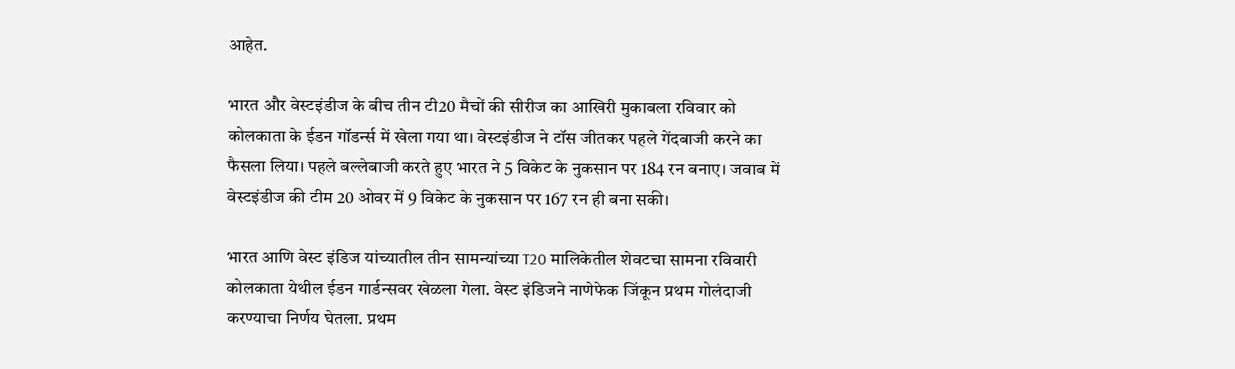आहेत.

भारत और वेस्टइंडीज के बीच तीन टी20 मैचों की सीरीज का आखिरी मुकाबला रविवार को कोलकाता के ईडन गॉडर्न्स में खेला गया था। वेस्टइंडीज ने टॉस जीतकर पहले गेंदबाजी करने का फैसला लिया। पहले बल्लेबाजी करते हुए भारत ने 5 विकेट के नुकसान पर 184 रन बनाए। जवाब में वेस्टइंडीज की टीम 20 ओवर में 9 विकेट के नुकसान पर 167 रन ही बना सकी।

भारत आणि वेस्ट इंडिज यांच्यातील तीन सामन्यांच्या T20 मालिकेतील शेवटचा सामना रविवारी कोलकाता येथील ईडन गार्डन्सवर खेळला गेला. वेस्ट इंडिजने नाणेफेक जिंकून प्रथम गोलंदाजी करण्याचा निर्णय घेतला. प्रथम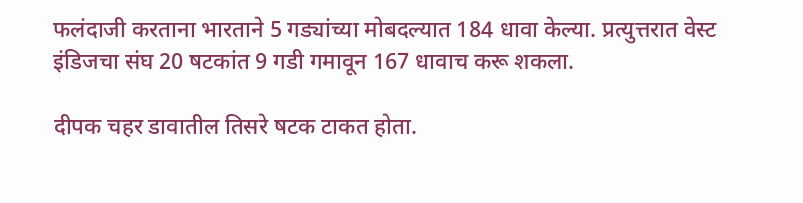फलंदाजी करताना भारताने 5 गड्यांच्या मोबदल्यात 184 धावा केल्या. प्रत्युत्तरात वेस्ट इंडिजचा संघ 20 षटकांत 9 गडी गमावून 167 धावाच करू शकला.

दीपक चहर डावातील तिसरे षटक टाकत होता.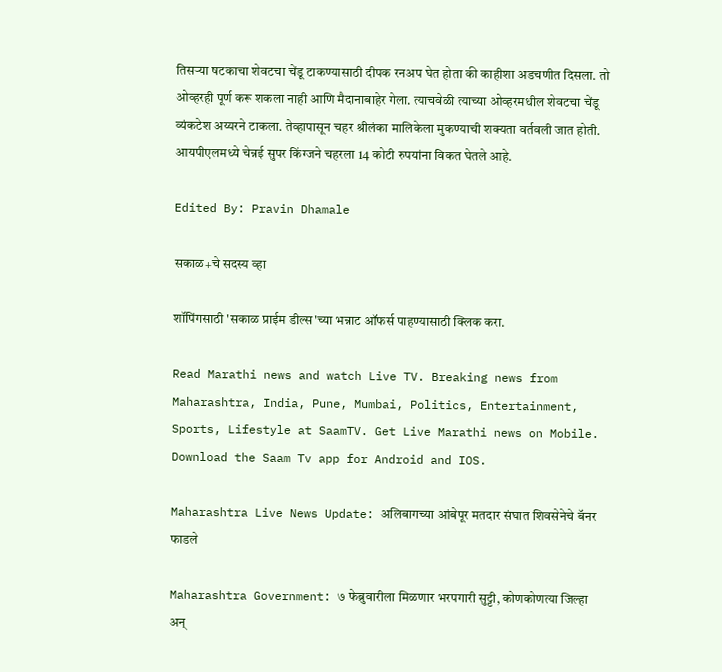तिसर्‍या षटकाचा शेवटचा चेंडू टाकण्यासाठी दीपक रनअप घेत होता की काहीशा अडचणीत दिसला. तो ओव्हरही पूर्ण करू शकला नाही आणि मैदानाबाहेर गेला. त्याचवेळी त्याच्या ओव्हरमधील शेवटचा चेंडू व्यंकटेश अय्यरने टाकला. तेव्हापासून चहर श्रीलंका मालिकेला मुकण्याची शक्यता वर्तवली जात होती. आयपीएलमध्ये चेन्नई सुपर किंग्जने चहरला 14 कोटी रुपयांना विकत घेतले आहे.

Edited By: Pravin Dhamale

सकाळ+चे सदस्य व्हा

शॉपिंगसाठी 'सकाळ प्राईम डील्स'च्या भन्नाट ऑफर्स पाहण्यासाठी क्लिक करा.

Read Marathi news and watch Live TV. Breaking news from Maharashtra, India, Pune, Mumbai, Politics, Entertainment, Sports, Lifestyle at SaamTV. Get Live Marathi news on Mobile. Download the Saam Tv app for Android and IOS.

Maharashtra Live News Update: अलिबागच्या आंबेपूर मतदार संघात शिवसेनेचे बॅनर फाडले

Maharashtra Government: ७ फेब्रुवारीला मिळणार भरपगारी सुट्टी, कोणकोणत्या जिल्हा अन्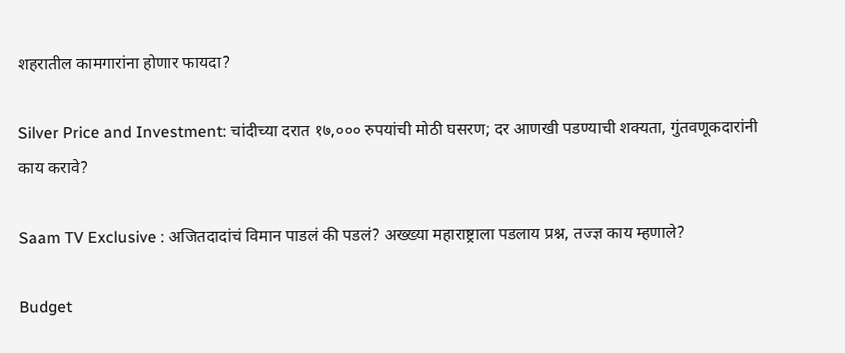शहरातील कामगारांना होणार फायदा?

Silver Price and Investment: चांदीच्या दरात १७,००० रुपयांची मोठी घसरण; दर आणखी पडण्याची शक्यता, गुंतवणूकदारांनी काय करावे?

Saam TV Exclusive : अजितदादांचं विमान पाडलं की पडलं? अख्ख्या महाराष्ट्राला पडलाय प्रश्न, तज्ज्ञ काय म्हणाले?

Budget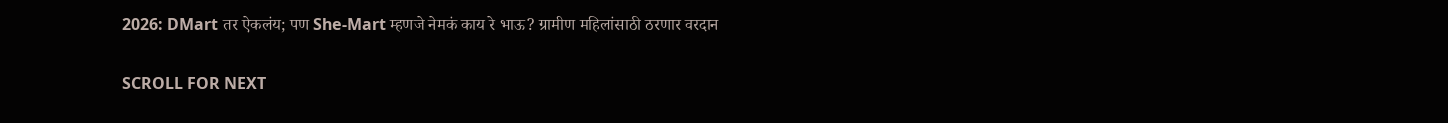2026: DMart तर ऐकलंय; पण She-Mart म्हणजे नेमकं काय रे भाऊ? ग्रामीण महिलांसाठी ठरणार वरदान

SCROLL FOR NEXT